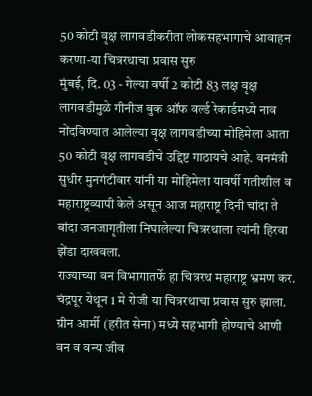50 कोटी वृक्ष लागवडीकरीता लोकसहभागाचे आवाहन करणा-या चित्ररथाचा प्रवास सुरु
मुंबई, दि. 03 - गेल्या वर्षी 2 कोटी 83 लक्ष वृक्ष लागवडीमुळे गीनीज बुक ऑफ वर्ल्ड रेकार्डमध्ये नाव नोंदविण्यात आलेल्या वृक्ष लागवडीच्या मोहिमेला आता 50 कोटी वृक्ष लागवडीचे उद्दिष्ट गाठायचे आहे. वनमंत्री सुधीर मुनगंटीवार यांनी या मोहिमेला यावर्षी गतीशील व महाराष्ट्रव्यापी केले असून आज महाराष्ट्र दिनी चांदा ते बांदा जनजागृतीला निघालेल्या चित्ररथाला त्यांनी हिरवा झेंडा दाखवला.
राज्याच्या वन विभागातर्फे हा चित्ररथ महाराष्ट्र भ्रमण कर. चंद्रपूर येथून 1 मे रोजी या चित्ररथाचा प्रवास सुरु झाला. ग्रीन आर्मी (हरीत सेना) मध्ये सहभागी होण्याचे आणी वन व वन्य जीव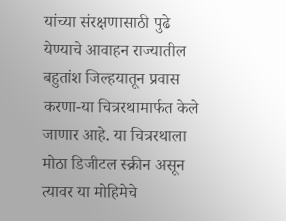यांच्या संरक्षणासाठी पुढे येण्याचे आवाहन राज्यातील बहुतांश जिल्हयातून प्रवास करणा-या चित्ररथामार्फत केले जाणार आहे. या चित्ररथाला मोठा डिजीटल स्क्रीन असून त्यावर या मोहिमेचे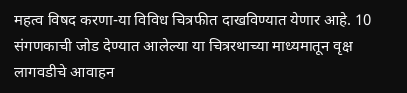महत्व विषद करणा-या विविध चित्रफीत दाखविण्यात येणार आहे. 10 संगणकाची जोड देण्यात आलेल्या या चित्ररथाच्या माध्यमातून वृक्ष लागवडीचे आवाहन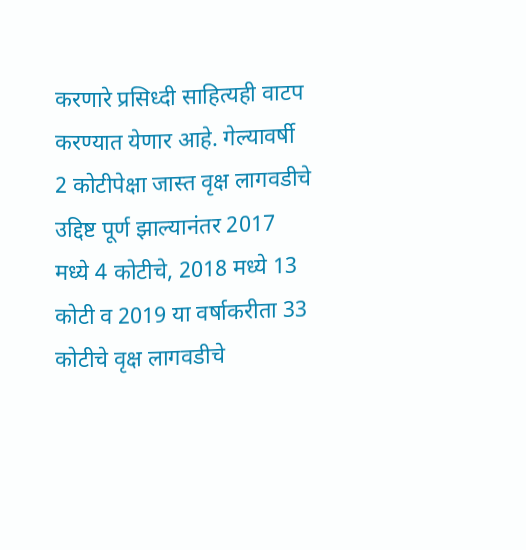करणारे प्रसिध्दी साहित्यही वाटप करण्यात येणार आहे. गेल्यावर्षी 2 कोटीपेक्षा जास्त वृक्ष लागवडीचे उद्दिष्ट पूर्ण झाल्यानंतर 2017 मध्ये 4 कोटीचे, 2018 मध्ये 13 कोटी व 2019 या वर्षाकरीता 33 कोटीचे वृक्ष लागवडीचे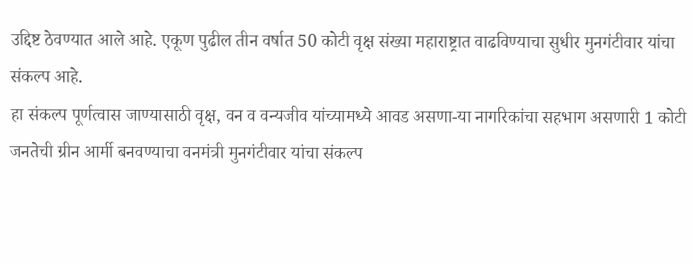उद्दिष्ट ठेवण्यात आले आहे. एकूण पुढील तीन वर्षात 50 कोटी वृक्ष संख्या महाराष्ट्रात वाढविण्याचा सुधीर मुनगंटीवार यांचा संकल्प आहे.
हा संकल्प पूर्णत्वास जाण्यासाठी वृक्ष, वन व वन्यजीव यांच्यामध्ये आवड असणा-या नागरिकांचा सहभाग असणारी 1 कोटी जनतेची ग्रीन आर्मी बनवण्याचा वनमंत्री मुनगंटीवार यांचा संकल्प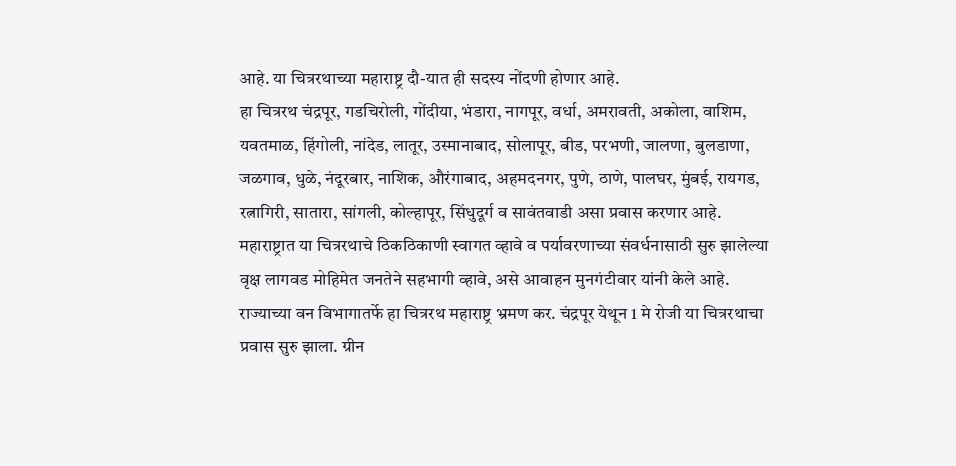आहे. या चित्ररथाच्या महाराष्ट्र दौ-यात ही सदस्य नोंदणी होणार आहे.
हा चित्ररथ चंद्रपूर, गडचिरोली, गोंदीया, भंडारा, नागपूर, वर्धा, अमरावती, अकोला, वाशिम, यवतमाळ, हिंगोली, नांदेड, लातूर, उस्मानाबाद, सोलापूर, बीड, परभणी, जालणा, बुलडाणा, जळगाव, धुळे, नंदूरबार, नाशिक, औरंगाबाद, अहमदनगर, पुणे, ठाणे, पालघर, मुंबई, रायगड, रत्नागिरी, सातारा, सांगली, कोल्हापूर, सिंधुदूर्ग व सावंतवाडी असा प्रवास करणार आहे. महाराष्ट्रात या चित्ररथाचे ठिकठिकाणी स्वागत व्हावे व पर्यावरणाच्या संवर्धनासाठी सुरु झालेल्या वृक्ष लागवड मोहिमेत जनतेने सहभागी व्हावे, असे आवाहन मुनगंटीवार यांनी केले आहे.
राज्याच्या वन विभागातर्फे हा चित्ररथ महाराष्ट्र भ्रमण कर. चंद्रपूर येथून 1 मे रोजी या चित्ररथाचा प्रवास सुरु झाला. ग्रीन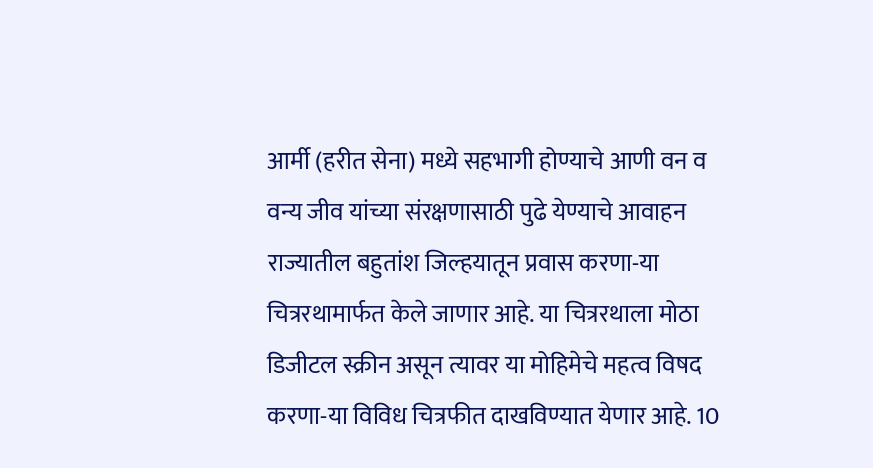आर्मी (हरीत सेना) मध्ये सहभागी होण्याचे आणी वन व वन्य जीव यांच्या संरक्षणासाठी पुढे येण्याचे आवाहन राज्यातील बहुतांश जिल्हयातून प्रवास करणा-या चित्ररथामार्फत केले जाणार आहे. या चित्ररथाला मोठा डिजीटल स्क्रीन असून त्यावर या मोहिमेचे महत्व विषद करणा-या विविध चित्रफीत दाखविण्यात येणार आहे. 10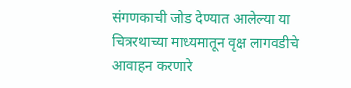संगणकाची जोड देण्यात आलेल्या या चित्ररथाच्या माध्यमातून वृक्ष लागवडीचे आवाहन करणारे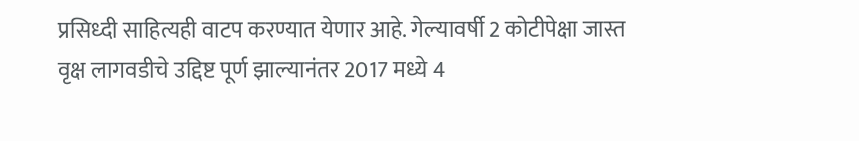प्रसिध्दी साहित्यही वाटप करण्यात येणार आहे. गेल्यावर्षी 2 कोटीपेक्षा जास्त वृक्ष लागवडीचे उद्दिष्ट पूर्ण झाल्यानंतर 2017 मध्ये 4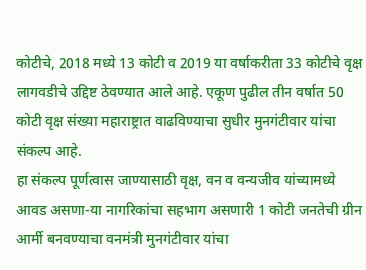कोटीचे, 2018 मध्ये 13 कोटी व 2019 या वर्षाकरीता 33 कोटीचे वृक्ष लागवडीचे उद्दिष्ट ठेवण्यात आले आहे. एकूण पुढील तीन वर्षात 50 कोटी वृक्ष संख्या महाराष्ट्रात वाढविण्याचा सुधीर मुनगंटीवार यांचा संकल्प आहे.
हा संकल्प पूर्णत्वास जाण्यासाठी वृक्ष, वन व वन्यजीव यांच्यामध्ये आवड असणा-या नागरिकांचा सहभाग असणारी 1 कोटी जनतेची ग्रीन आर्मी बनवण्याचा वनमंत्री मुनगंटीवार यांचा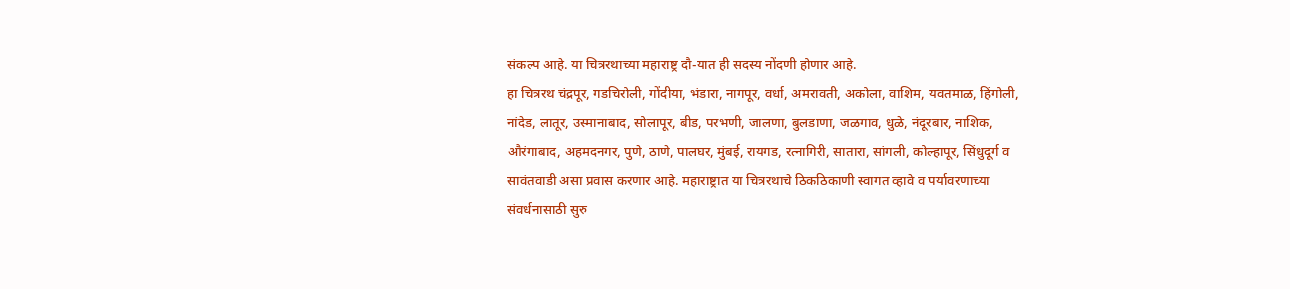संकल्प आहे. या चित्ररथाच्या महाराष्ट्र दौ-यात ही सदस्य नोंदणी होणार आहे.
हा चित्ररथ चंद्रपूर, गडचिरोली, गोंदीया, भंडारा, नागपूर, वर्धा, अमरावती, अकोला, वाशिम, यवतमाळ, हिंगोली, नांदेड, लातूर, उस्मानाबाद, सोलापूर, बीड, परभणी, जालणा, बुलडाणा, जळगाव, धुळे, नंदूरबार, नाशिक, औरंगाबाद, अहमदनगर, पुणे, ठाणे, पालघर, मुंबई, रायगड, रत्नागिरी, सातारा, सांगली, कोल्हापूर, सिंधुदूर्ग व सावंतवाडी असा प्रवास करणार आहे. महाराष्ट्रात या चित्ररथाचे ठिकठिकाणी स्वागत व्हावे व पर्यावरणाच्या संवर्धनासाठी सुरु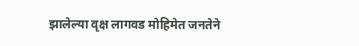झालेल्या वृक्ष लागवड मोहिमेत जनतेने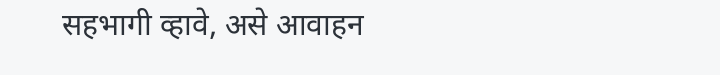सहभागी व्हावे, असे आवाहन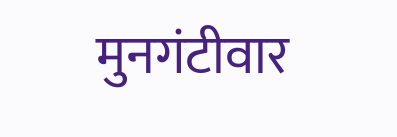मुनगंटीवार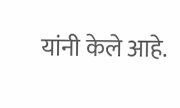यांनी केले आहे.